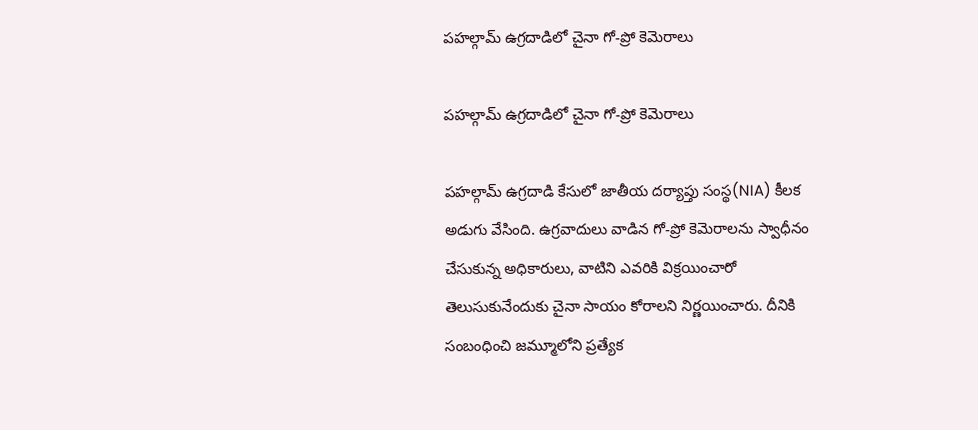పహల్గామ్ ఉగ్రదాడిలో చైనా గో-ప్రో కెమెరాలు

పహల్గామ్ ఉగ్రదాడిలో చైనా గో-ప్రో కెమెరాలు

పహల్గామ్ ఉగ్రదాడి కేసులో జాతీయ దర్యాప్తు సంస్థ(NIA) కీలక అడుగు వేసింది. ఉగ్రవాదులు వాడిన గో-ప్రో కెమెరాలను స్వాధీనం చేసుకున్న అధికారులు, వాటిని ఎవరికి విక్రయించారో తెలుసుకునేందుకు చైనా సాయం కోరాలని నిర్ణయించారు. దీనికి సంబంధించి జమ్మూలోని ప్రత్యేక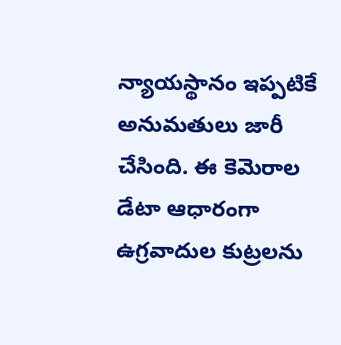న్యాయస్థానం ఇప్పటికే అనుమతులు జారీ చేసింది. ఈ కెమెరాల డేటా ఆధారంగా ఉగ్రవాదుల కుట్రలను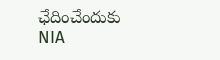ఛేదించేందుకు NIA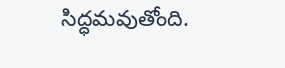సిద్ధమవుతోంది.